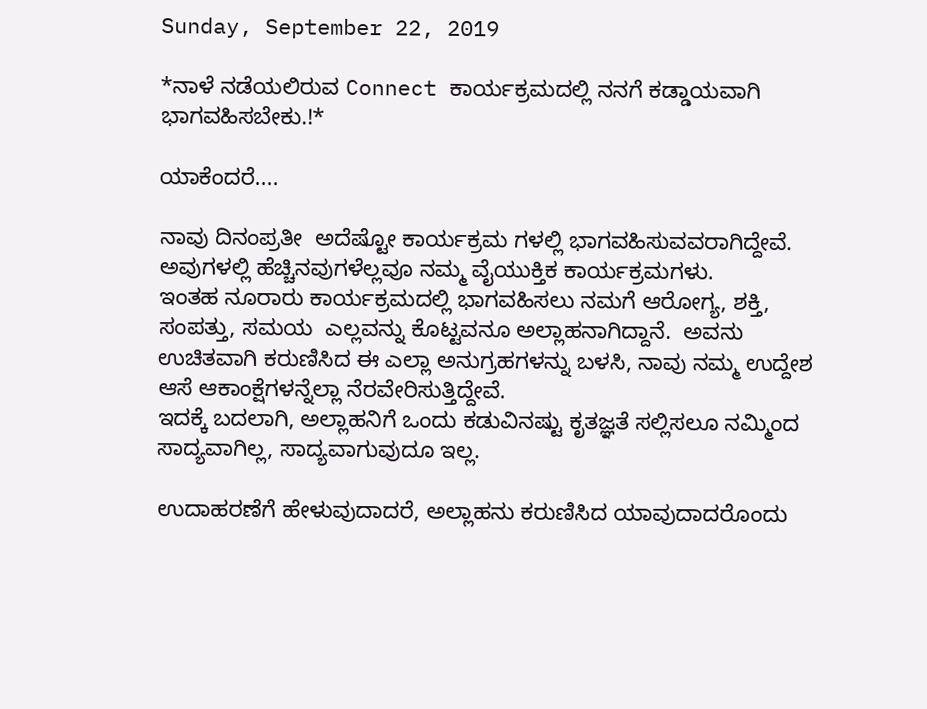Sunday, September 22, 2019

*ನಾಳೆ ನಡೆಯಲಿರುವ Connect ಕಾರ್ಯಕ್ರಮದಲ್ಲಿ ನನಗೆ ಕಡ್ಡಾಯವಾಗಿ ಭಾಗವಹಿಸಬೇಕು.!*

ಯಾಕೆಂದರೆ....

ನಾವು ದಿನಂಪ್ರತೀ  ಅದೆಷ್ಟೋ ಕಾರ್ಯಕ್ರಮ ಗಳಲ್ಲಿ ಭಾಗವಹಿಸುವವರಾಗಿದ್ದೇವೆ. ಅವುಗಳಲ್ಲಿ ಹೆಚ್ಚಿನವುಗಳೆಲ್ಲವೂ ನಮ್ಮ ವೈಯುಕ್ತಿಕ ಕಾರ್ಯಕ್ರಮಗಳು.
ಇಂತಹ ನೂರಾರು ಕಾರ್ಯಕ್ರಮದಲ್ಲಿ ಭಾಗವಹಿಸಲು ನಮಗೆ ಆರೋಗ್ಯ, ಶಕ್ತಿ, ಸಂಪತ್ತು, ಸಮಯ  ಎಲ್ಲವನ್ನು ಕೊಟ್ಟವನೂ ಅಲ್ಲಾಹನಾಗಿದ್ದಾನೆ.  ಅವನು ಉಚಿತವಾಗಿ ಕರುಣಿಸಿದ ಈ ಎಲ್ಲಾ ಅನುಗ್ರಹಗಳನ್ನು ಬಳಸಿ, ನಾವು ನಮ್ಮ ಉದ್ದೇಶ ಆಸೆ ಆಕಾಂಕ್ಷೆಗಳನ್ನೆಲ್ಲಾ ನೆರವೇರಿಸುತ್ತಿದ್ದೇವೆ.
ಇದಕ್ಕೆ ಬದಲಾಗಿ, ಅಲ್ಲಾಹನಿಗೆ ಒಂದು ಕಡುವಿನಷ್ಟು ಕೃತಜ್ಞತೆ ಸಲ್ಲಿಸಲೂ ನಮ್ಮಿಂದ ಸಾದ್ಯವಾಗಿಲ್ಲ, ಸಾದ್ಯವಾಗುವುದೂ ಇಲ್ಲ.

ಉದಾಹರಣೆಗೆ ಹೇಳುವುದಾದರೆ, ಅಲ್ಲಾಹನು ಕರುಣಿಸಿದ ಯಾವುದಾದರೊಂದು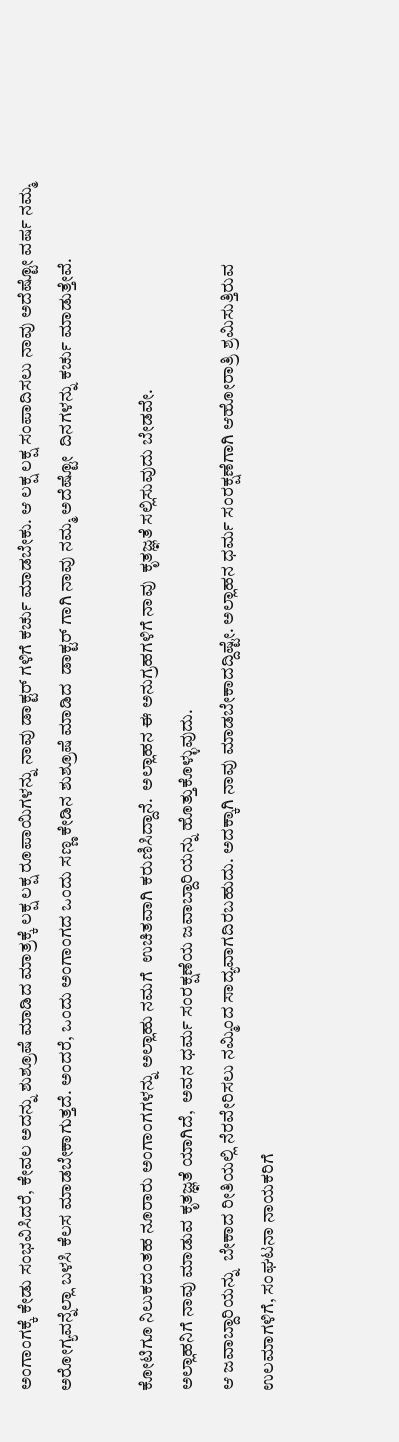ಅಂಗಾಂಗಕ್ಕೆ ಕೇಡು ಸಂಭವಿಸಿದರೆ, ಕೇವಲ ಅದನ್ನು ಶುಶ್ರೂಷೆ ಮಾಡಿದ ಮಾತ್ರಕ್ಕೆ ಲಕ್ಷ ಲಕ್ಷ ರೂಪಾಯಿಗಳನ್ನು ನಾವು ಡಾಕ್ಟರ್ ಗಳಿಗೆ ಕರ್ಚು ಮಾಡಬೇಕು. ಆ ಲಕ್ಷ ಲಕ್ಷ ಸಂಪಾದಿಸಲು ನಾವು ಅದೆಷ್ಟೋ ವರ್ಷ ನಮ್ಮ ಅರೋಗ್ಯವನ್ನೆಲ್ಲಾ ಬಳಸಿ ಕೆಲಸ ಮಾಡಬೇಕಾಗುತ್ತದೆ. ಅಂದರೆ, ಒಂದು ಅಂಗಾಂಗದ ಒಂದು ಸಣ್ಣ ಕೇಡಿನ ಶುಶ್ರೂಷೆ ಮಾಡಿದ  ಡಾಕ್ಟರ್ ಗಾಗಿ ನಾವು ನಮ್ಮ ಅದೆಷ್ಟೋ  ದಿನಗಳನ್ನು ಕರ್ಚು ಮಾಡುತ್ತೇವೆ.

ಕೋಟಿಗೂ ನಿಲುಕದಂತಹ ನೂರಾರು ಅಂಗಾಂಗಗಳನ್ನು ಅಲ್ಲಾಹು ನಮಗೆ  ಉಚಿತವಾಗಿ ಕರುಣಿಸಿದ್ದಾನೆ.  ಅಲ್ಲಾಹನ ಈ ಅನುಗ್ರಹಗಳಿಗೆ ನಾವು  ಕೃತಜ್ಞತೆ ಸಲ್ಲಿಸುವುದು ಬೇಡವೇ.
ಅಲ್ಲಾಹನಿಗೆ ನಾವು ಮಾಡುವ ಕೃತಜ್ಞತೆ ಯಾಗಿದೆ,  ಅವನ ಧರ್ಮ ಸಂರಕ್ಷಣೆಯ ಜವಾಬ್ದಾರಿಯನ್ನು ಹೊತ್ತುಕೊಳ್ಳುವುದು.
ಆ ಜವಾಬ್ದಾರಿಯನ್ನು  ಬೇಕಾದ ರೀತಿಯಲ್ಲಿ ನೆರವೇರಿಸಲು ನಮ್ಮಿಂದ ಸಾದ್ಯವಾಗದಿರಬಹುದು. ಅದಕ್ಕಾಗಿ ನಾವು ಮಾಡಬೇಕಾದದ್ದಿಷ್ಟೇ. ಅಲ್ಲಾಹನ ಧರ್ಮ ಸಂರಕ್ಷಣೆಗಾಗಿ ಆಹೋರಾತ್ರಿ ಶ್ರಮಿಸುತ್ತಿರುವ ಉಲಮಾಗಳಿಗೆ, ಸಂಘಟನಾ ನಾಯಕರಿಗೆ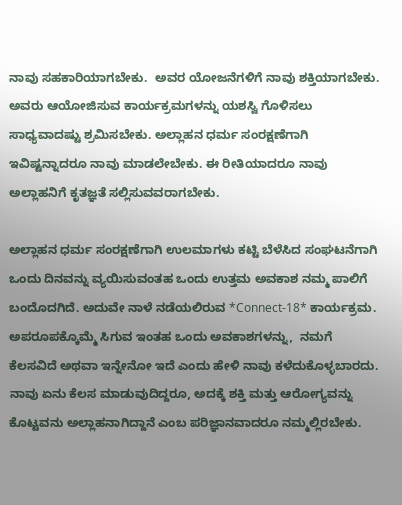ನಾವು ಸಹಕಾರಿಯಾಗಬೇಕು.  ಅವರ ಯೋಜನೆಗಳಿಗೆ ನಾವು ಶಕ್ತಿಯಾಗಬೇಕು. ಅವರು ಆಯೋಜಿಸುವ ಕಾರ್ಯಕ್ರಮಗಳನ್ನು ಯಶಸ್ವಿ ಗೊಳಿಸಲು ಸಾಧ್ಯವಾದಷ್ಟು ಶ್ರಮಿಸಬೇಕು. ಅಲ್ಲಾಹನ ಧರ್ಮ ಸಂರಕ್ಷಣೆಗಾಗಿ ಇವಿಷ್ಟನ್ನಾದರೂ ನಾವು ಮಾಡಲೇಬೇಕು. ಈ ರೀತಿಯಾದರೂ ನಾವು ಅಲ್ಲಾಹನಿಗೆ ಕೃತಜ್ಞತೆ ಸಲ್ಲಿಸುವವರಾಗಬೇಕು.

ಅಲ್ಲಾಹನ ಧರ್ಮ ಸಂರಕ್ಷಣೆಗಾಗಿ ಉಲಮಾಗಳು ಕಟ್ಟಿ ಬೆಳೆಸಿದ ಸಂಘಟನೆಗಾಗಿ   ಒಂದು ದಿನವನ್ನು ವ್ಯಯಿಸುವಂತಹ ಒಂದು ಉತ್ತಮ ಅವಕಾಶ ನಮ್ಮ ಪಾಲಿಗೆ ಬಂದೊದಗಿದೆ. ಅದುವೇ ನಾಳೆ ನಡೆಯಲಿರುವ *Connect-18* ಕಾರ್ಯಕ್ರಮ.
ಅಪರೂಪಕ್ಕೊಮ್ಮೆ ಸಿಗುವ ಇಂತಹ ಒಂದು ಅವಕಾಶಗಳನ್ನು,  ನಮಗೆ ಕೆಲಸವಿದೆ ಅಥವಾ ಇನ್ನೇನೋ ಇದೆ ಎಂದು ಹೇಳಿ ನಾವು ಕಳೆದುಕೊಳ್ಳಬಾರದು.
ನಾವು ಏನು ಕೆಲಸ ಮಾಡುವುದಿದ್ದರೂ, ಅದಕ್ಕೆ ಶಕ್ತಿ ಮತ್ತು ಆರೋಗ್ಯವನ್ನು ಕೊಟ್ಟವನು ಅಲ್ಲಾಹನಾಗಿದ್ದಾನೆ ಎಂಬ ಪರಿಜ್ಞಾನವಾದರೂ ನಮ್ಮಲ್ಲಿರಬೇಕು.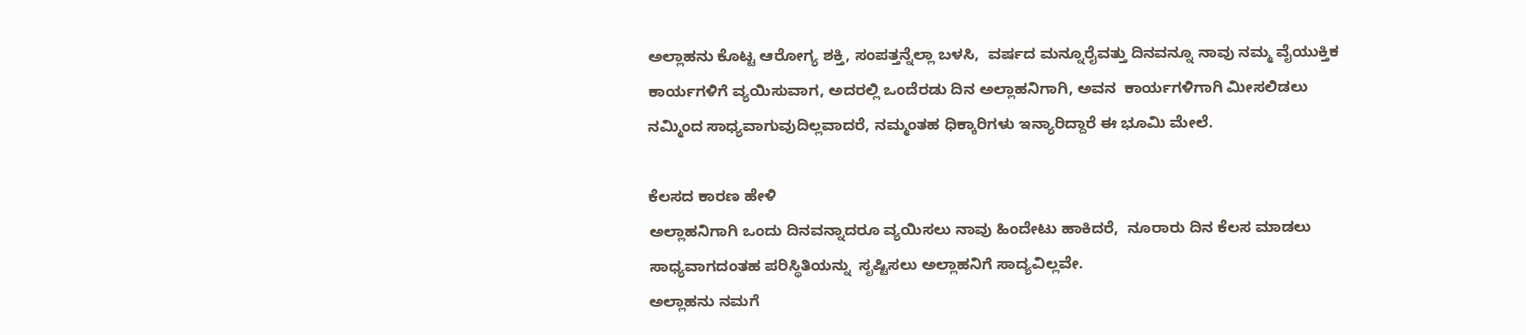ಅಲ್ಲಾಹನು ಕೊಟ್ಟ ಆರೋಗ್ಯ ಶಕ್ತಿ, ಸಂಪತ್ತನ್ನೆಲ್ಲಾ ಬಳಸಿ,  ವರ್ಷದ ಮನ್ನೂರೈವತ್ತು ದಿನವನ್ನೂ ನಾವು ನಮ್ಮ ವೈಯುಕ್ತಿಕ ಕಾರ್ಯಗಳಿಗೆ ವ್ಯಯಿಸುವಾಗ, ಅದರಲ್ಲಿ ಒಂದೆರಡು ದಿನ ಅಲ್ಲಾಹನಿಗಾಗಿ, ಅವನ  ಕಾರ್ಯಗಳಿಗಾಗಿ ಮೀಸಲಿಡಲು ನಮ್ಮಿಂದ ಸಾಧ್ಯವಾಗುವುದಿಲ್ಲವಾದರೆ, ನಮ್ಮಂತಹ ಧಿಕ್ಕಾರಿಗಳು ಇನ್ಯಾರಿದ್ದಾರೆ ಈ ಭೂಮಿ ಮೇಲೆ.

ಕೆಲಸದ ಕಾರಣ ಹೇಳಿ
ಅಲ್ಲಾಹನಿಗಾಗಿ ಒಂದು ದಿನವನ್ನಾದರೂ ವ್ಯಯಿಸಲು ನಾವು ಹಿಂದೇಟು ಹಾಕಿದರೆ,  ನೂರಾರು ದಿನ ಕೆಲಸ ಮಾಡಲು ಸಾಧ್ಯವಾಗದಂತಹ ಪರಿಸ್ಥಿತಿಯನ್ನು  ಸೃಷ್ಟಿಸಲು ಅಲ್ಲಾಹನಿಗೆ ಸಾದ್ಯವಿಲ್ಲವೇ.
ಅಲ್ಲಾಹನು ನಮಗೆ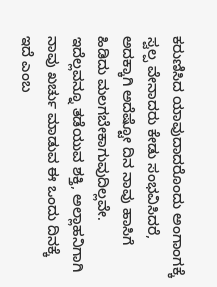ಕರುಣಿಸಿದ ಯಾವುದಾದರೊಂದು ಅಂಗಾಂಗಕ್ಕೆ ಸ್ವಲ್ಪ ವೇನಾದರು ಕೇಡು ಸಂಭವಿಸಿದರೆ, ಅದಕ್ಕಾಗಿ ಅದೆಷ್ಟೋ ದಿನ ನಾವು ಹಾಸಿಗೆ ಹಿಡಿದು ಮಲಗಬೇಕಾಗುವುದಿಲ್ಲವೇ.
ಇದೆಲ್ಲವನ್ನೂ ತಡೆಯುವ ಶಕ್ತಿ, ಅಲ್ಲಾಹನಿಗಾಗಿ ನಾವು ಖರ್ಚು ಮಾಡುವ ಈ ಒಂದು ದಿನಕ್ಕೆ ಇದೆ ಎಂಬ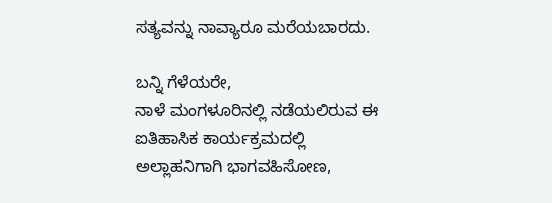ಸತ್ಯವನ್ನು ನಾವ್ಯಾರೂ ಮರೆಯಬಾರದು.

ಬನ್ನಿ ಗೆಳೆಯರೇ,
ನಾಳೆ ಮಂಗಳೂರಿನಲ್ಲಿ ನಡೆಯಲಿರುವ ಈ ಐತಿಹಾಸಿಕ ಕಾರ್ಯಕ್ರಮದಲ್ಲಿ ಅಲ್ಲಾಹನಿಗಾಗಿ ಭಾಗವಹಿಸೋಣ,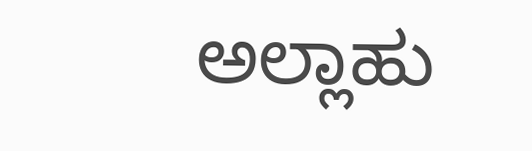ಅಲ್ಲಾಹು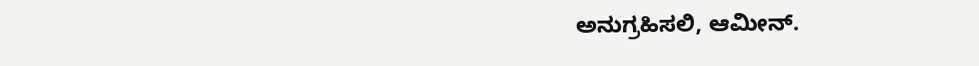ಅನುಗ್ರಹಿಸಲಿ, ಆಮೀನ್.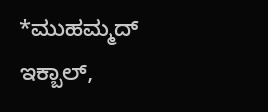*ಮುಹಮ್ಮದ್ ಇಕ್ಬಾಲ್,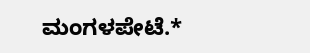ಮಂಗಳಪೇಟೆ.*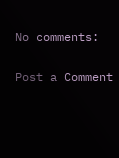No comments:

Post a Comment